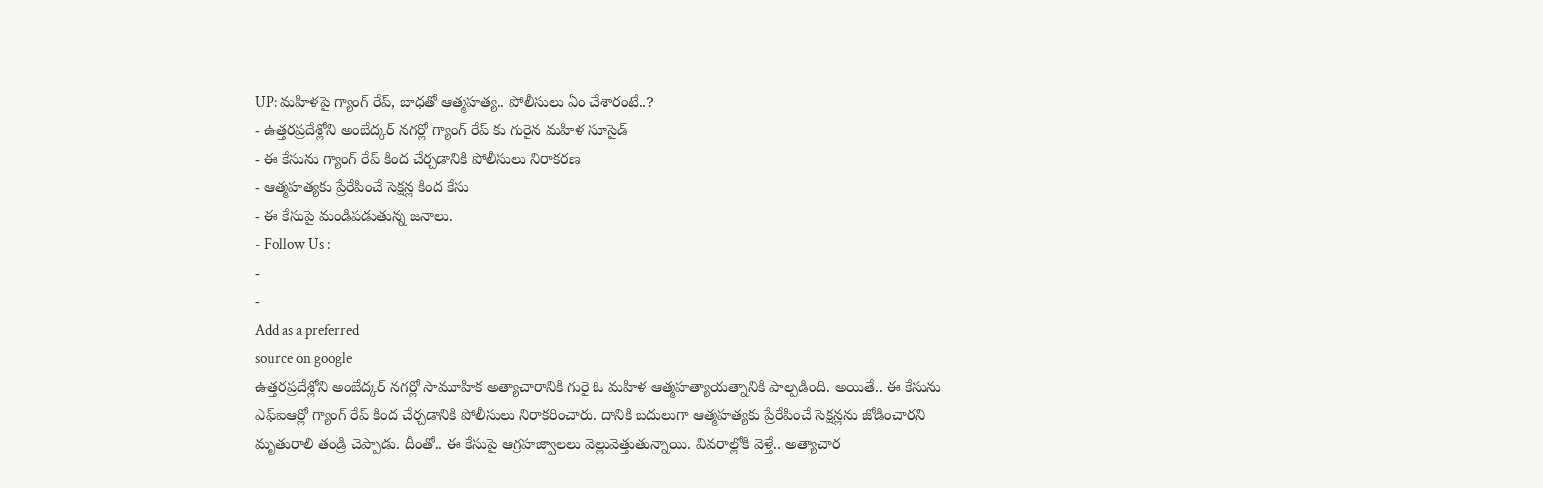UP: మహిళపై గ్యాంగ్ రేప్, బాధతో ఆత్మహత్య.. పోలీసులు ఏం చేశారంటే..?
- ఉత్తరప్రదేశ్లోని అంబేద్కర్ నగర్లో గ్యాంగ్ రేప్ కు గురైన మహిళ సూసైడ్
- ఈ కేసును గ్యాంగ్ రేప్ కింద చేర్చడానికి పోలీసులు నిరాకరణ
- ఆత్మహత్యకు ప్రేరేపించే సెక్షన్ల కింద కేసు
- ఈ కేసుపై మండిపడుతున్న జనాలు.
- Follow Us :
-
-
Add as a preferred
source on google
ఉత్తరప్రదేశ్లోని అంబేద్కర్ నగర్లో సామూహిక అత్యాచారానికి గురై ఓ మహిళ ఆత్మహత్యాయత్నానికి పాల్పడింది. అయితే.. ఈ కేసును ఎఫ్ఐఆర్లో గ్యాంగ్ రేప్ కింద చేర్చడానికి పోలీసులు నిరాకరించారు. దానికి బదులుగా ఆత్మహత్యకు ప్రేరేపించే సెక్షన్లను జోడించారని మృతురాలి తండ్రి చెప్పాడు. దీంతో.. ఈ కేసుపై ఆగ్రహజ్వాలలు వెల్లువెత్తుతున్నాయి. వివరాల్లోకి వెళ్తే.. అత్యాచార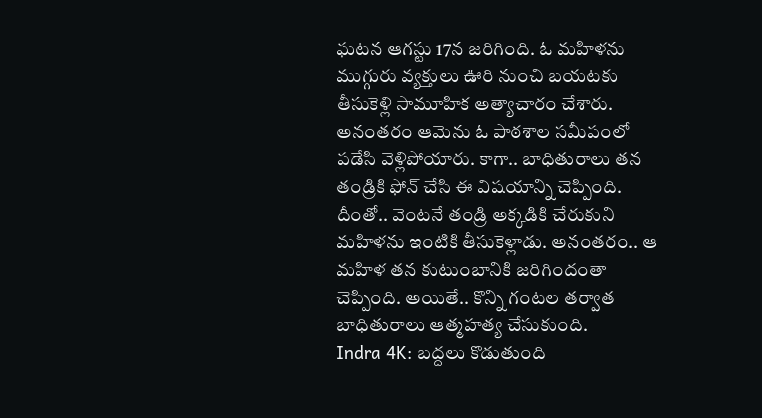ఘటన ఆగస్టు 17న జరిగింది. ఓ మహిళను ముగ్గురు వ్యక్తులు ఊరి నుంచి బయటకు తీసుకెళ్లి సామూహిక అత్యాచారం చేశారు. అనంతరం ఆమెను ఓ పాఠశాల సమీపంలో పడేసి వెళ్లిపోయారు. కాగా.. బాధితురాలు తన తండ్రికి ఫోన్ చేసి ఈ విషయాన్ని చెప్పింది. దీంతో.. వెంటనే తండ్రి అక్కడికి చేరుకుని మహిళను ఇంటికి తీసుకెళ్లాడు. అనంతరం.. ఆ మహిళ తన కుటుంబానికి జరిగిందంతా చెప్పింది. అయితే.. కొన్ని గంటల తర్వాత బాధితురాలు ఆత్మహత్య చేసుకుంది.
Indra 4K: బద్దలు కొడుతుంది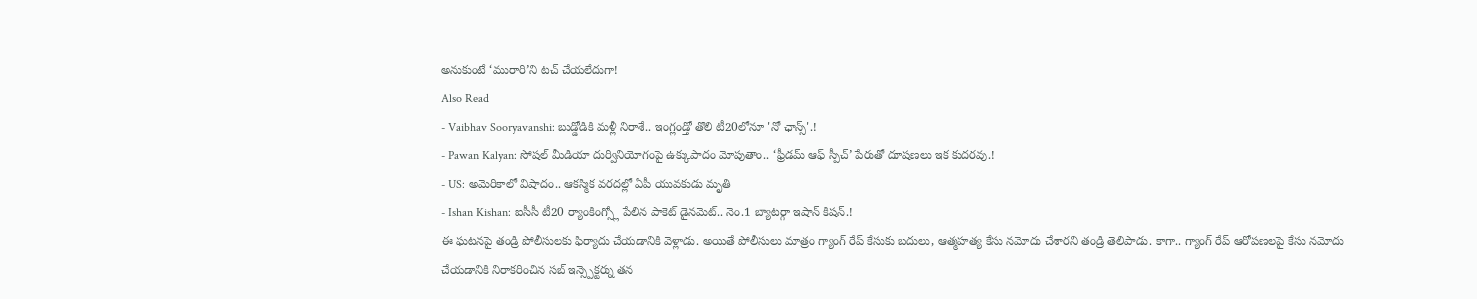అనుకుంటే ‘మురారి’ని టచ్ చేయలేదుగా!
Also Read
- Vaibhav Sooryavanshi: బుడ్డోడికి మళ్లీ నిరాశే.. ఇంగ్లండ్తో తొలి టీ20లోనూ 'నో ఛాన్స్'.!
- Pawan Kalyan: సోషల్ మీడియా దుర్వినియోగంపై ఉక్కుపాదం మోపుతాం.. ‘ఫ్రీడమ్ ఆఫ్ స్పీచ్’ పేరుతో దూషణలు ఇక కుదరవు.!
- US: అమెరికాలో విషాదం.. ఆకస్మిక వరదల్లో ఏపీ యువకుడు మృతి
- Ishan Kishan: ఐసీసీ టీ20 ర్యాంకింగ్స్లో పేలిన పాకెట్ డైనమెట్.. నెం.1 బ్యాటర్గా ఇషాన్ కిషన్.!
ఈ ఘటనపై తండ్రి పోలీసులకు ఫిర్యాదు చేయడానికి వెళ్లాడు. అయితే పోలీసులు మాత్రం గ్యాంగ్ రేప్ కేసుకు బదులు, ఆత్మహత్య కేసు నమోదు చేశారని తండ్రి తెలిపాడు. కాగా.. గ్యాంగ్ రేప్ ఆరోపణలపై కేసు నమోదు చేయడానికి నిరాకరించిన సబ్ ఇన్స్పెక్టర్ను తన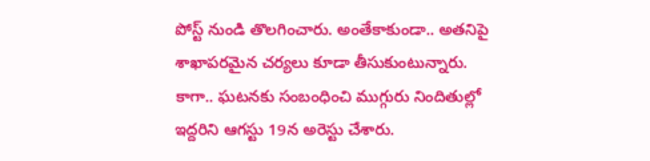పోస్ట్ నుండి తొలగించారు. అంతేకాకుండా.. అతనిపై శాఖాపరమైన చర్యలు కూడా తీసుకుంటున్నారు. కాగా.. ఘటనకు సంబంధించి ముగ్గురు నిందితుల్లో ఇద్దరిని ఆగస్టు 19న అరెస్టు చేశారు.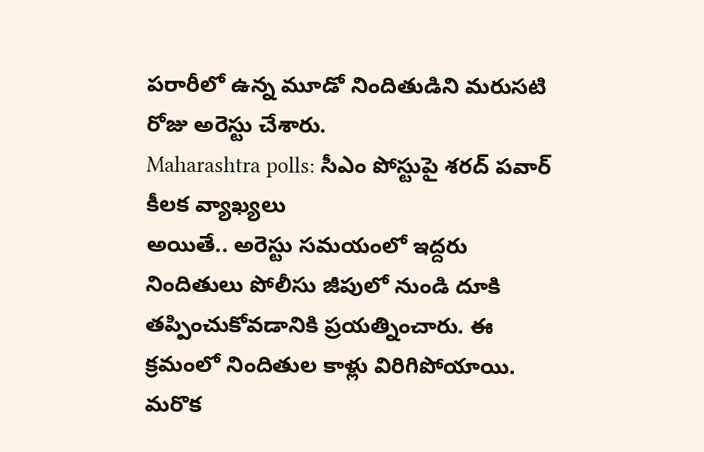పరారీలో ఉన్న మూడో నిందితుడిని మరుసటి రోజు అరెస్టు చేశారు.
Maharashtra polls: సీఎం పోస్టుపై శరద్ పవార్ కీలక వ్యాఖ్యలు
అయితే.. అరెస్టు సమయంలో ఇద్దరు నిందితులు పోలీసు జీపులో నుండి దూకి తప్పించుకోవడానికి ప్రయత్నించారు. ఈ క్రమంలో నిందితుల కాళ్లు విరిగిపోయాయి. మరొక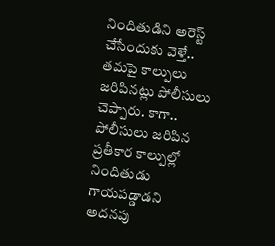నిందితుడిని అరెస్ట్ చేసేందుకు వెళ్తే.. తమపై కాల్పులు జరిపినట్లు పోలీసులు చెప్పారు. కాగా.. పోలీసులు జరిపిన ప్రతీకార కాల్పుల్లో నిందితుడు గాయపడ్డాడని అదనపు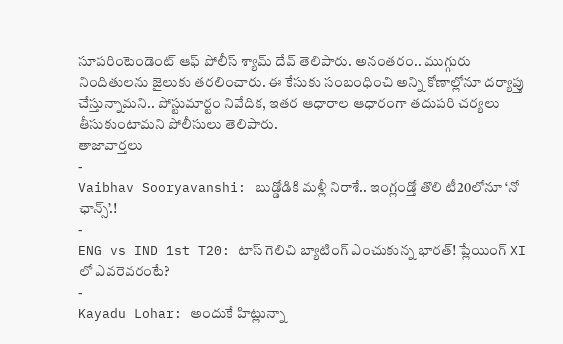సూపరింటెండెంట్ ఆఫ్ పోలీస్ శ్యామ్ దేవ్ తెలిపారు. అనంతరం.. ముగ్గురు నిందితులను జైలుకు తరలించారు. ఈ కేసుకు సంబంధించి అన్ని కోణాల్లోనూ దర్యాప్తు చేస్తున్నామని.. పోస్టుమార్టం నివేదిక, ఇతర ఆధారాల ఆధారంగా తదుపరి చర్యలు తీసుకుంటామని పోలీసులు తెలిపారు.
తాజావార్తలు
-
Vaibhav Sooryavanshi: బుడ్డోడికి మళ్లీ నిరాశే.. ఇంగ్లండ్తో తొలి టీ20లోనూ ‘నో ఛాన్స్’.!
-
ENG vs IND 1st T20: టాస్ గెలిచి బ్యాటింగ్ ఎంచుకున్న భారత్! ప్లేయింగ్ XI లో ఎవరెవరంటే?
-
Kayadu Lohar: అందుకే హిట్లున్నా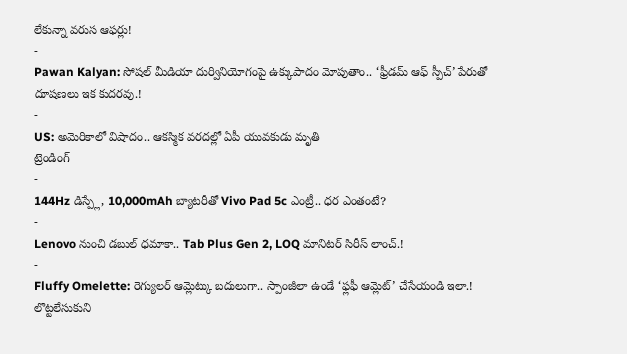లేకున్నా వరుస ఆఫర్లు!
-
Pawan Kalyan: సోషల్ మీడియా దుర్వినియోగంపై ఉక్కుపాదం మోపుతాం.. ‘ఫ్రీడమ్ ఆఫ్ స్పీచ్’ పేరుతో దూషణలు ఇక కుదరవు.!
-
US: అమెరికాలో విషాదం.. ఆకస్మిక వరదల్లో ఏపీ యువకుడు మృతి
ట్రెండింగ్
-
144Hz డిస్ప్లే, 10,000mAh బ్యాటరీతో Vivo Pad 5c ఎంట్రీ.. ధర ఎంతంటే?
-
Lenovo నుంచి డబుల్ ధమాకా.. Tab Plus Gen 2, LOQ మానిటర్ సిరీస్ లాంచ్.!
-
Fluffy Omelette: రెగ్యులర్ ఆమ్లెట్కు బదులుగా.. స్పాంజీలా ఉండే ‘ఫ్లఫీ ఆమ్లెట్’ చేసేయండి ఇలా.! లొట్టలేసుకుని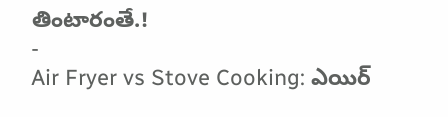తింటారంతే.!
-
Air Fryer vs Stove Cooking: ఎయిర్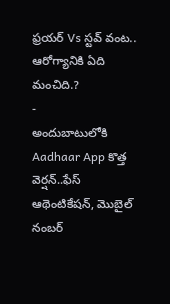ఫ్రయర్ Vs స్టవ్ వంట.. ఆరోగ్యానికి ఏది మంచిది.?
-
అందుబాటులోకి Aadhaar App కొత్త వెర్షన్..ఫేస్ ఆథెంటికేషన్, మొబైల్ నంబర్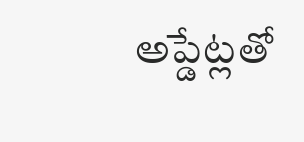అప్డేట్లతో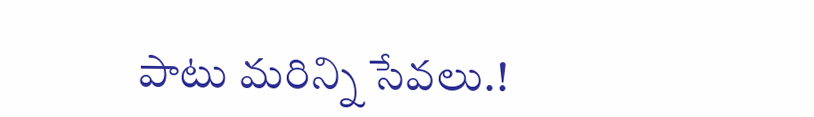పాటు మరిన్ని సేవలు.!